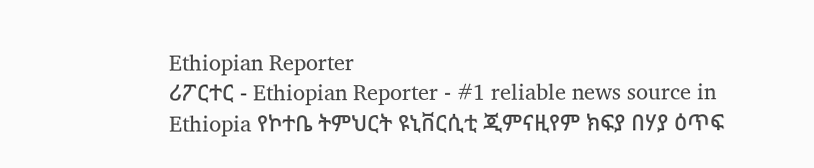Ethiopian Reporter
ሪፖርተር - Ethiopian Reporter - #1 reliable news source in Ethiopia የኮተቤ ትምህርት ዩኒቨርሲቲ ጂምናዚየም ክፍያ በሃያ ዕጥፍ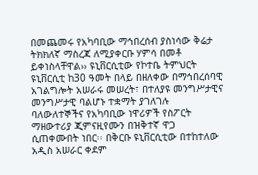በመጨመሩ የአካባቢው ማኅበረሰብ ያስነሳው ቅሬታ ትክክለኛ ማስረጃ ለሚያቀርቡ ሃምሳ በመቶ ይቀነስላቸዋል›› ዩኒቨርሲቲው የኮተቤ ትምህርት ዩኒቨርሲቲ ከ30 ዓመት በላይ በዘለቀው በማኅበረሰባዊ አገልግሎት አሠራሩ መሠረት፣ በተለያዩ መንግሥታዊና መንግሥታዊ ባልሆኑ ተቋማት ያገለገሉ ባለውለተኞችና የአካባቢው ነዋሪዎች የስፖርት ማዘውተሪያ ጂምናዚየሙን በዝቅተኛ ዋጋ ሲጠቀሙበት ነበር፡፡ በቅርቡ ዩኒቨርሲቲው በተከተለው አዲስ አሠራር ቀደም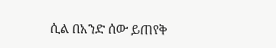ሲል በአንድ ሰው ይጠየቅ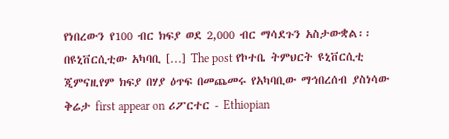የነበረውን የ100 ብር ክፍያ ወደ 2,000 ብር ማሳደጉን አስታውቋል፡፡ በዩኒቨርሲቲው አካባቢ […] The post የኮተቤ ትምህርት ዩኒቨርሲቲ ጂምናዚየም ክፍያ በሃያ ዕጥፍ በመጨመሩ የአካባቢው ማኅበረሰብ ያስነሳው ቅሬታ first appear on ሪፖርተር - Ethiopian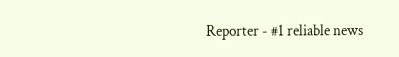Reporter - #1 reliable news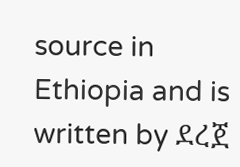source in Ethiopia and is written by ደረጀ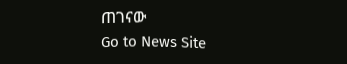ጠገናው
Go to News Site